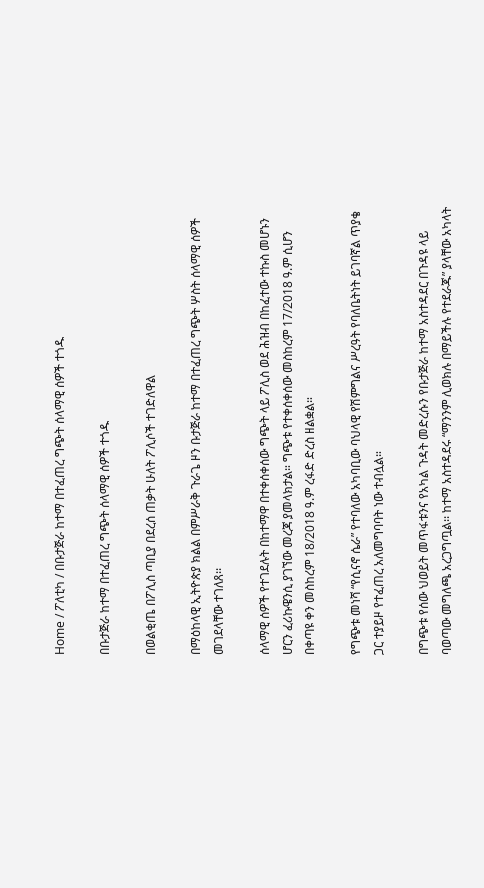Home / ፖለቲካ / በቡታጅራ ከተማ በተፈጠረ ግጭት ሰላማዊ ሰዎች ተጎዱ

በቡታጅራ ከተማ በተፈጠረ ግጭት ሰላማዊ ሰዎች ተጎዱ

በወልቂጤ በፖሊስ ጣቢያ በደረሰ ጠቃት ሁለት ፖሊሶች ተገድለዋል

በማዕከላዊ ኢትዮጵያ ክልል በምሥራቅ ጉራጌ ዞን ቡታጅራ ከተማ በተፈጠረ ግጭት ሦስት ሰላማዊ ሰዎች መገደላቸው ተገለጸ፡፡

ሰላማዊ ሰዎች የተገደሉት በከተማዋ በተቀሰቀሰው ግጭት ላይ ፖሊስ ወደ ሕዝብ በከፈተው ተኩስ መሆኑን ሆርን ፈሪኩዌንሲ ያገኘው መረጃ ያመላክታል። ግጭቱ የተቀሰቀሰው መስከረም 17/2018 ዓ.ም ሲሆን በቀጣዩ ቀን መስከረም 18/2018 ዓ.ም ረፋድ ድረስ ዘልቋል።

የግጭቱ መነሻ “የሲናኖ ሴራ” የተባለው አካባቢው ባህላዊ የሽምግልና ሥረዓት የባለቤትነት ይገባኛል ጥያቄ ጋር ተያይዞ የተፈጠረ አለመግባባት ነው ተብሏል።

በግጭቱ የሰው ህወይት መጥፋቱንና የአካል ጉዳት መድረሱን የቡታጅራ ከተማ አስተዳደር በጉዳዩ ላይ ባወጣው መግለጫ አረጋግጧል፡፡ ከተማ አስተዳደሩ “ማንንም ሊወክሉ በማይችሉ የተደራጁ” ያላቸው አካላት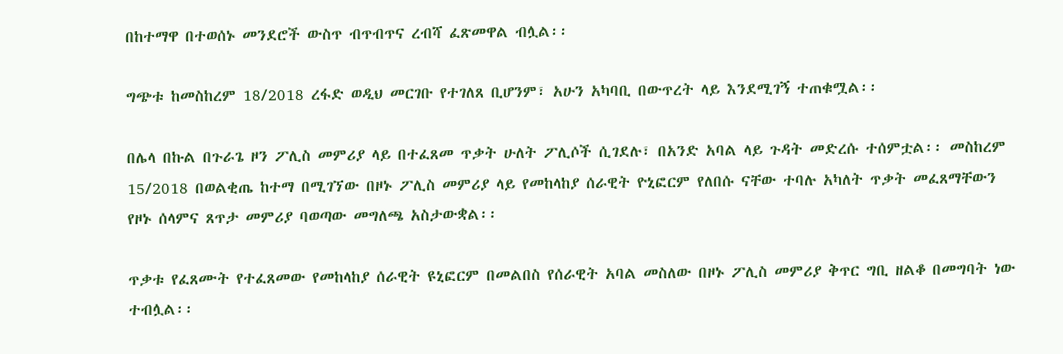በከተማዋ በተወሰኑ መንደሮች ውስጥ ብጥብጥና ረብሻ ፈጽመዋል ብሏል፡፡

ግጭቱ ከመስከረም 18/2018 ረፋድ ወዲህ መርገቡ የተገለጸ ቢሆንም፣ አሁን አካባቢ በውጥረት ላይ እንደሚገኝ ተጠቁሟል፡፡

በሌላ በኩል በጉራጌ ዞን ፖሊስ መምሪያ ላይ በተፈጸመ ጥቃት ሁለት ፖሊሶች ሲገደሉ፣ በአንድ አባል ላይ ጉዳት መድረሱ ተሰምቷል፡፡ መስከረም 15/2018 በወልቂጤ ከተማ በሚገኘው በዞኑ ፖሊስ መምሪያ ላይ የመከላከያ ሰራዊት ዮኒፎርም የለበሱ ናቸው ተባሉ አካለት ጥቃት መፈጸማቸውን የዞኑ ሰላምና ጸጥታ መምሪያ ባወጣው መግለጫ አስታውቋል፡፡

ጥቃቱ የፈጸሙት የተፈጸመው የመከላከያ ሰራዊት ዩኒፎርም በመልበስ የሰራዊት አባል መስለው በዞኑ ፖሊስ መምሪያ ቅጥር ግቢ ዘልቆ በመግባት ነው ተብሏል፡፡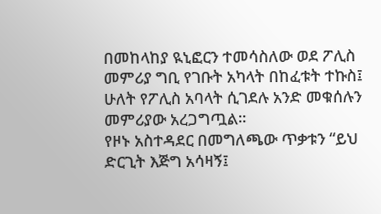በመከላከያ ዪኒፎርን ተመሳስለው ወደ ፖሊስ መምሪያ ግቢ የገቡት አካላት በከፈቱት ተኩስ፤ ሁለት የፖሊስ አባላት ሲገደሉ አንድ መቁሰሉን መምሪያው አረጋግጧል።
የዞኑ አስተዳደር በመግለጫው ጥቃቱን “ይህ ድርጊት እጅግ አሳዛኝ፤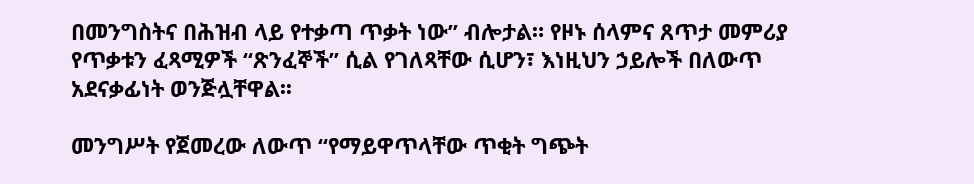በመንግስትና በሕዝብ ላይ የተቃጣ ጥቃት ነው” ብሎታል። የዞኑ ሰላምና ጸጥታ መምሪያ የጥቃቱን ፈጻሚዎች “ጽንፈኞች” ሲል የገለጻቸው ሲሆን፣ እነዚህን ኃይሎች በለውጥ አደናቃፊነት ወንጅሏቸዋል፡፡

መንግሥት የጀመረው ለውጥ “የማይዋጥላቸው ጥቂት ግጭት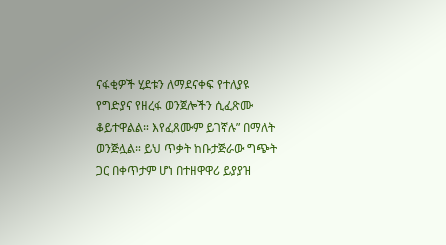ናፋቂዎች ሂደቱን ለማደናቀፍ የተለያዩ የግድያና የዘረፋ ወንጀሎችን ሲፈጽሙ ቆይተዋልል። እየፈጸሙም ይገኛሉ” በማለት ወንጅሏል። ይህ ጥቃት ከቡታጅራው ግጭት ጋር በቀጥታም ሆነ በተዘዋዋሪ ይያያዝ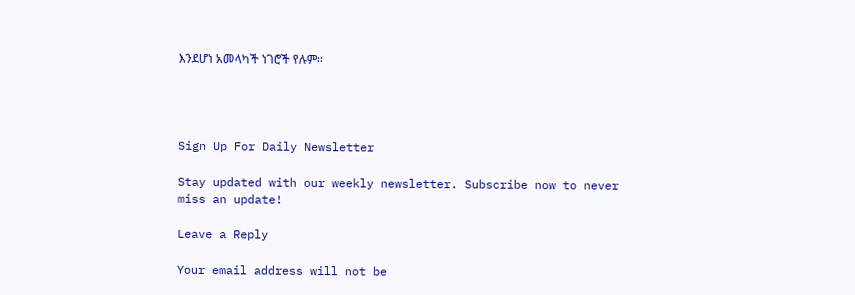እንደሆነ አመላካች ነገሮች የሉም፡፡




Sign Up For Daily Newsletter

Stay updated with our weekly newsletter. Subscribe now to never miss an update!

Leave a Reply

Your email address will not be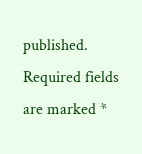published. Required fields are marked *